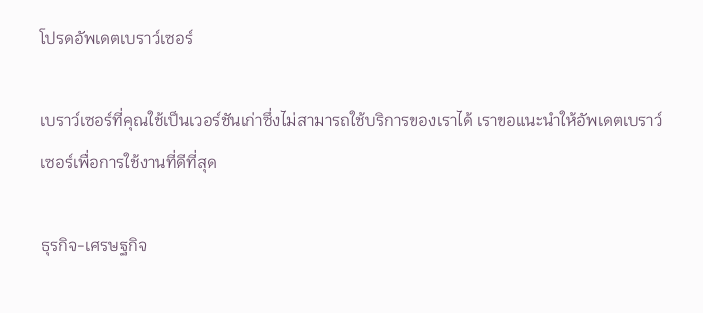โปรดอัพเดตเบราว์เซอร์

เบราว์เซอร์ที่คุณใช้เป็นเวอร์ชันเก่าซึ่งไม่สามารถใช้บริการของเราได้ เราขอแนะนำให้อัพเดตเบราว์เซอร์เพื่อการใช้งานที่ดีที่สุด

ธุรกิจ-เศรษฐกิจ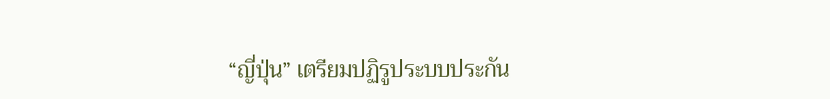“ญี่ปุ่น” เตรียมปฏิรูประบบประกัน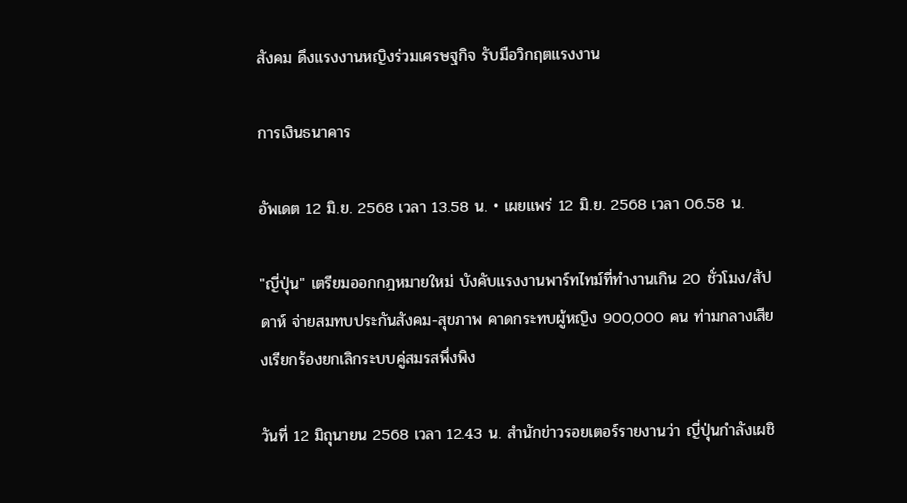สังคม ดึงแรงงานหญิงร่วมเศรษฐกิจ รับมือวิกฤตแรงงาน

การเงินธนาคาร

อัพเดต 12 มิ.ย. 2568 เวลา 13.58 น. • เผยแพร่ 12 มิ.ย. 2568 เวลา 06.58 น.

"ญี่ปุ่น" เตรียมออกกฎหมายใหม่ บังคับแรงงานพาร์ทไทม์ที่ทำงานเกิน 20 ชั่วโมง/สัปดาห์ จ่ายสมทบประกันสังคม-สุขภาพ คาดกระทบผู้หญิง 900,000 คน ท่ามกลางเสียงเรียกร้องยกเลิกระบบคู่สมรสพึ่งพิง

วันที่ 12 มิถุนายน 2568 เวลา 12.43 น. สำนักข่าวรอยเตอร์รายงานว่า ญี่ปุ่นกำลังเผชิ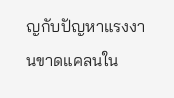ญกับปัญหาแรงงานขาดแคลนใน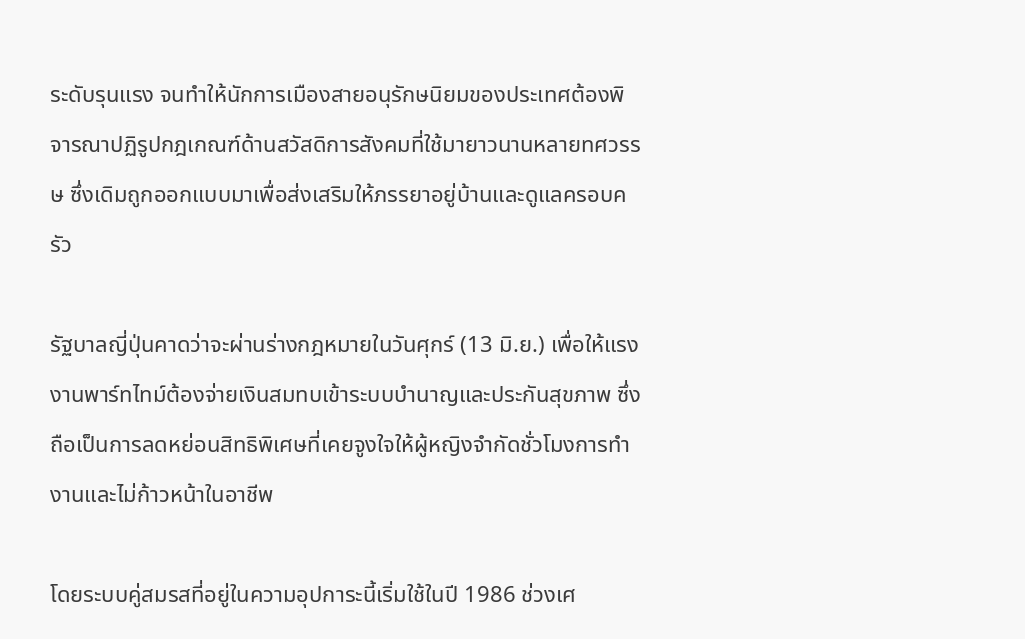ระดับรุนแรง จนทำให้นักการเมืองสายอนุรักษนิยมของประเทศต้องพิจารณาปฏิรูปกฎเกณฑ์ด้านสวัสดิการสังคมที่ใช้มายาวนานหลายทศวรรษ ซึ่งเดิมถูกออกแบบมาเพื่อส่งเสริมให้ภรรยาอยู่บ้านและดูแลครอบครัว

รัฐบาลญี่ปุ่นคาดว่าจะผ่านร่างกฎหมายในวันศุกร์ (13 มิ.ย.) เพื่อให้แรงงานพาร์ทไทม์ต้องจ่ายเงินสมทบเข้าระบบบำนาญและประกันสุขภาพ ซึ่งถือเป็นการลดหย่อนสิทธิพิเศษที่เคยจูงใจให้ผู้หญิงจำกัดชั่วโมงการทำงานและไม่ก้าวหน้าในอาชีพ

โดยระบบคู่สมรสที่อยู่ในความอุปการะนี้เริ่มใช้ในปี 1986 ช่วงเศ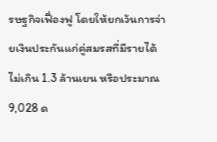รษฐกิจเฟื่องฟู โดยให้ยกเว้นการจ่ายเงินประกันแก่คู่สมรสที่มีรายได้ไม่เกิน 1.3 ล้านเยน หรือประมาณ 9,028 ด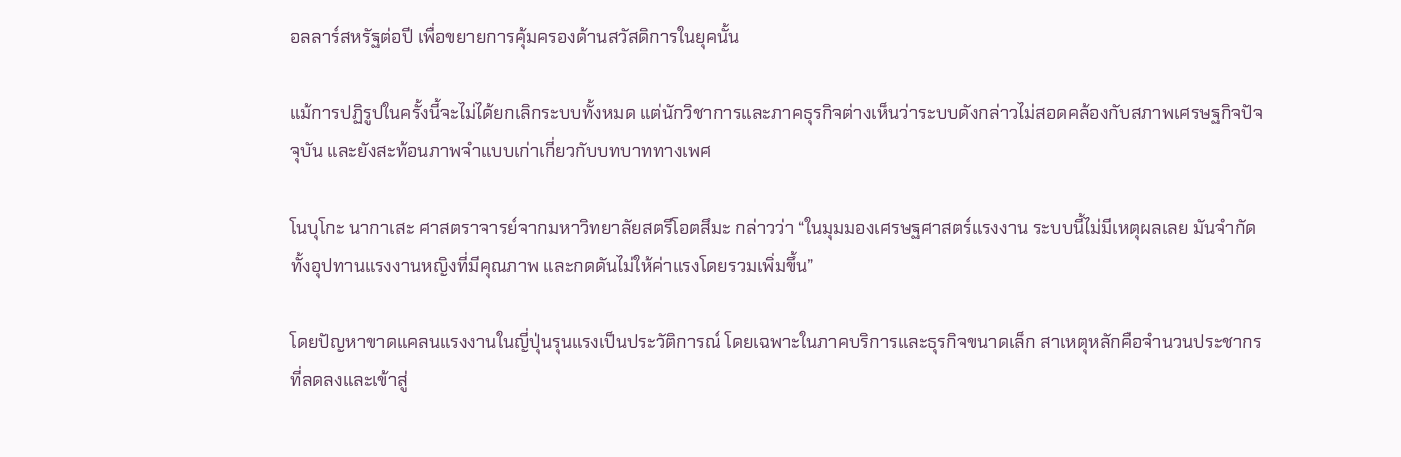อลลาร์สหรัฐต่อปี เพื่อขยายการคุ้มครองด้านสวัสดิการในยุคนั้น

แม้การปฏิรูปในครั้งนี้จะไม่ได้ยกเลิกระบบทั้งหมด แต่นักวิชาการและภาคธุรกิจต่างเห็นว่าระบบดังกล่าวไม่สอดคล้องกับสภาพเศรษฐกิจปัจจุบัน และยังสะท้อนภาพจำแบบเก่าเกี่ยวกับบทบาททางเพศ

โนบุโกะ นากาเสะ ศาสตราจารย์จากมหาวิทยาลัยสตรีโอตสึมะ กล่าวว่า “ในมุมมองเศรษฐศาสตร์แรงงาน ระบบนี้ไม่มีเหตุผลเลย มันจำกัดทั้งอุปทานแรงงานหญิงที่มีคุณภาพ และกดดันไม่ให้ค่าแรงโดยรวมเพิ่มขึ้น”

โดยปัญหาขาดแคลนแรงงานในญี่ปุ่นรุนแรงเป็นประวัติการณ์ โดยเฉพาะในภาคบริการและธุรกิจขนาดเล็ก สาเหตุหลักคือจำนวนประชากรที่ลดลงและเข้าสู่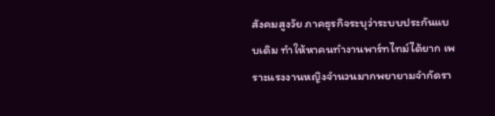สังคมสูงวัย ภาคธุรกิจระบุว่าระบบประกันแบบเดิม ทำให้หาคนทำงานพาร์ทไทม์ได้ยาก เพราะแรงงานหญิงจำนวนมากพยายามจำกัดรา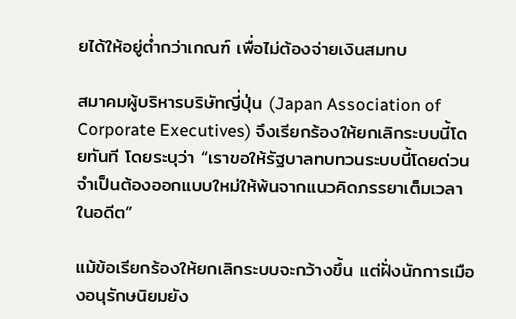ยได้ให้อยู่ต่ำกว่าเกณฑ์ เพื่อไม่ต้องจ่ายเงินสมทบ

สมาคมผู้บริหารบริษัทญี่ปุ่น (Japan Association of Corporate Executives) จึงเรียกร้องให้ยกเลิกระบบนี้โดยทันที โดยระบุว่า “เราขอให้รัฐบาลทบทวนระบบนี้โดยด่วน จำเป็นต้องออกแบบใหม่ให้พ้นจากแนวคิดภรรยาเต็มเวลาในอดีต”

แม้ข้อเรียกร้องให้ยกเลิกระบบจะกว้างขึ้น แต่ฝั่งนักการเมืองอนุรักษนิยมยัง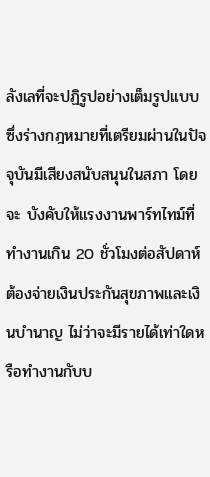ลังเลที่จะปฏิรูปอย่างเต็มรูปแบบ ซึ่งร่างกฎหมายที่เตรียมผ่านในปัจจุบันมีเสียงสนับสนุนในสภา โดยจะ บังคับให้แรงงานพาร์ทไทม์ที่ทำงานเกิน 20 ชั่วโมงต่อสัปดาห์ต้องจ่ายเงินประกันสุขภาพและเงินบำนาญ ไม่ว่าจะมีรายได้เท่าใดหรือทำงานกับบ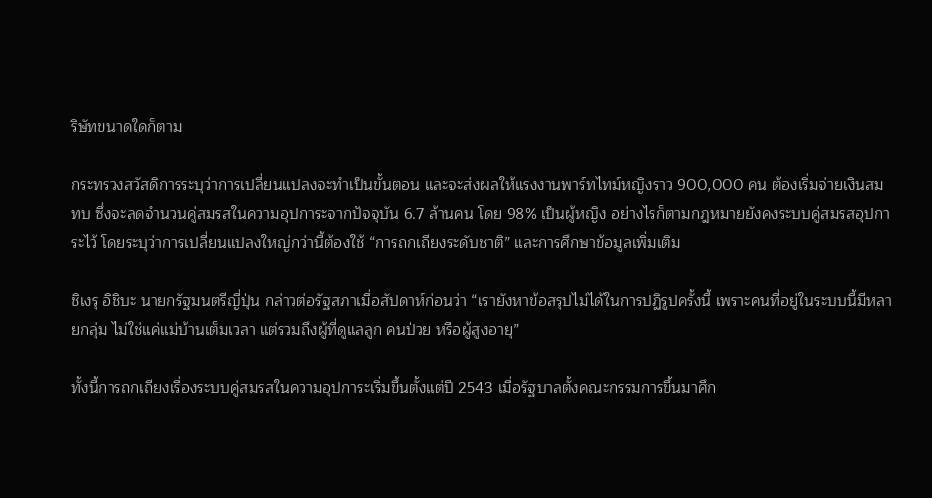ริษัทขนาดใดก็ตาม

กระทรวงสวัสดิการระบุว่าการเปลี่ยนแปลงจะทำเป็นขั้นตอน และจะส่งผลให้แรงงานพาร์ทไทม์หญิงราว 900,000 คน ต้องเริ่มจ่ายเงินสมทบ ซึ่งจะลดจำนวนคู่สมรสในความอุปการะจากปัจจุบัน 6.7 ล้านคน โดย 98% เป็นผู้หญิง อย่างไรก็ตามกฎหมายยังคงระบบคู่สมรสอุปการะไว้ โดยระบุว่าการเปลี่ยนแปลงใหญ่กว่านี้ต้องใช้ “การถกเถียงระดับชาติ” และการศึกษาข้อมูลเพิ่มเติม

ชิเงรุ อิชิบะ นายกรัฐมนตรีญี่ปุ่น กล่าวต่อรัฐสภาเมื่อสัปดาห์ก่อนว่า “เรายังหาข้อสรุปไม่ได้ในการปฏิรูปครั้งนี้ เพราะคนที่อยู่ในระบบนี้มีหลายกลุ่ม ไม่ใช่แค่แม่บ้านเต็มเวลา แต่รวมถึงผู้ที่ดูแลลูก คนป่วย หรือผู้สูงอายุ”

ทั้งนี้การถกเถียงเรื่องระบบคู่สมรสในความอุปการะเริ่มขึ้นตั้งแต่ปี 2543 เมื่อรัฐบาลตั้งคณะกรรมการขึ้นมาศึก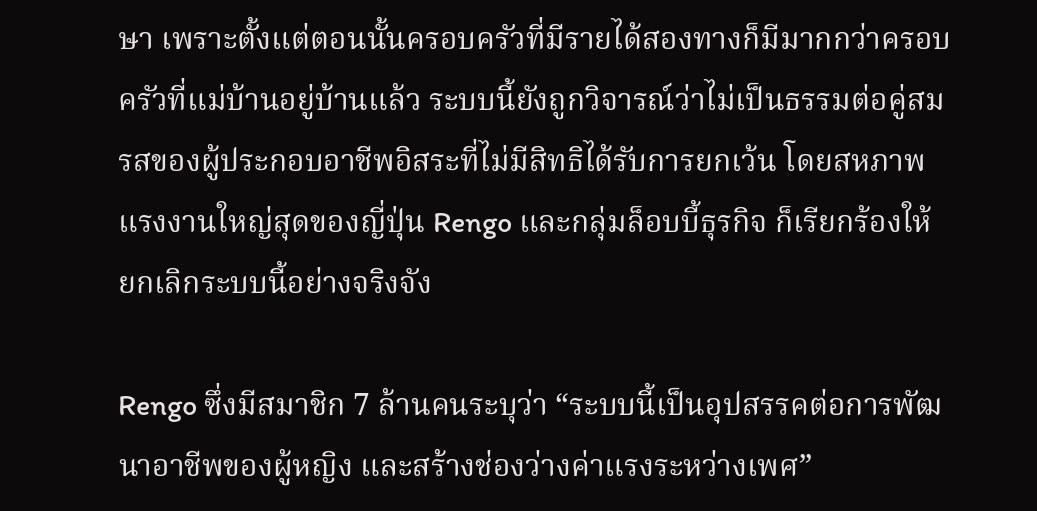ษา เพราะตั้งแต่ตอนนั้นครอบครัวที่มีรายได้สองทางก็มีมากกว่าครอบครัวที่แม่บ้านอยู่บ้านแล้ว ระบบนี้ยังถูกวิจารณ์ว่าไม่เป็นธรรมต่อคู่สมรสของผู้ประกอบอาชีพอิสระที่ไม่มีสิทธิได้รับการยกเว้น โดยสหภาพแรงงานใหญ่สุดของญี่ปุ่น Rengo และกลุ่มล็อบบี้ธุรกิจ ก็เรียกร้องให้ ยกเลิกระบบนี้อย่างจริงจัง

Rengo ซึ่งมีสมาชิก 7 ล้านคนระบุว่า “ระบบนี้เป็นอุปสรรคต่อการพัฒนาอาชีพของผู้หญิง และสร้างช่องว่างค่าแรงระหว่างเพศ”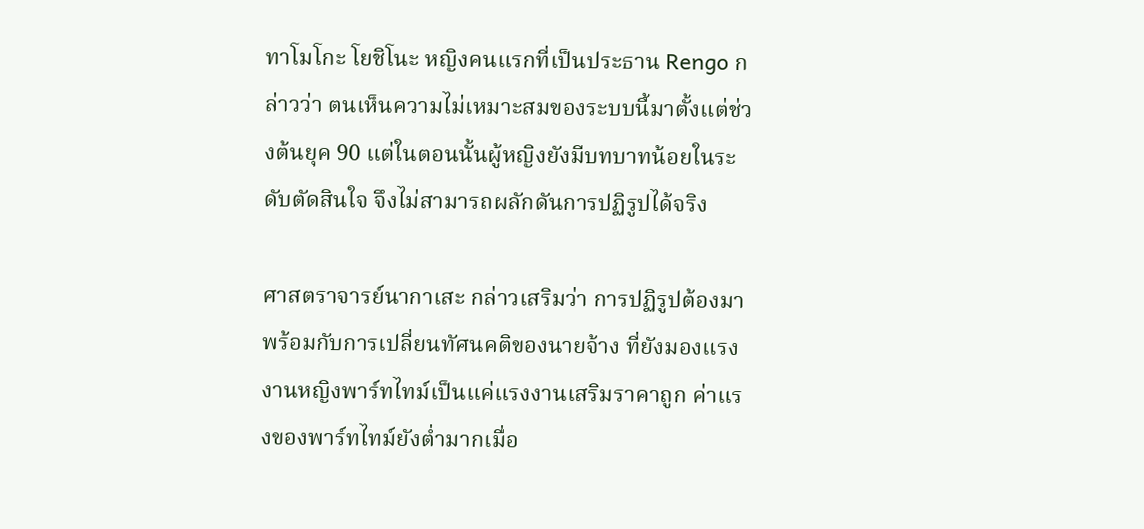ทาโมโกะ โยชิโนะ หญิงคนแรกที่เป็นประธาน Rengo กล่าวว่า ตนเห็นความไม่เหมาะสมของระบบนี้มาตั้งแต่ช่วงต้นยุค 90 แต่ในตอนนั้นผู้หญิงยังมีบทบาทน้อยในระดับตัดสินใจ จึงไม่สามารถผลักดันการปฏิรูปได้จริง

ศาสตราจารย์นากาเสะ กล่าวเสริมว่า การปฏิรูปต้องมาพร้อมกับการเปลี่ยนทัศนคติของนายจ้าง ที่ยังมองแรงงานหญิงพาร์ทไทม์เป็นแค่แรงงานเสริมราคาถูก ค่าแรงของพาร์ทไทม์ยังต่ำมากเมื่อ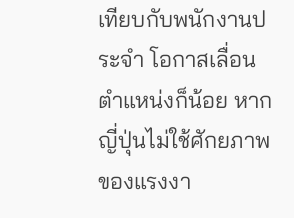เทียบกับพนักงานประจำ โอกาสเลื่อนตำแหน่งก็น้อย หากญี่ปุ่นไม่ใช้ศักยภาพของแรงงา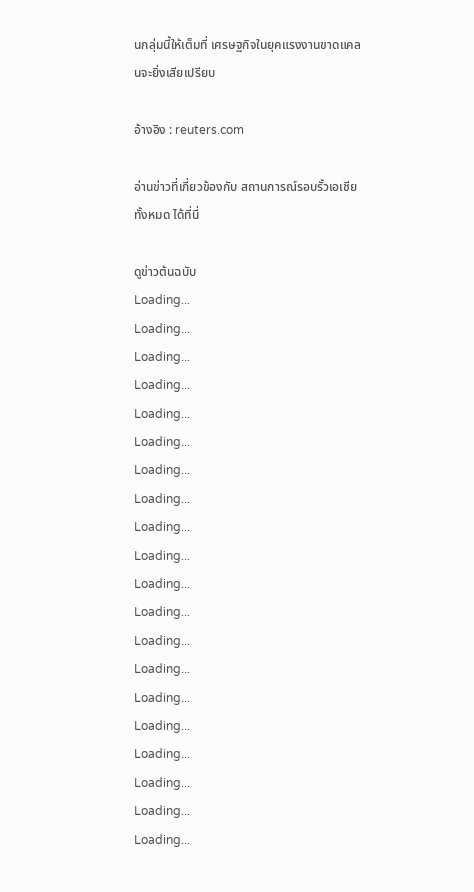นกลุ่มนี้ให้เต็มที่ เศรษฐกิจในยุคแรงงานขาดแคลนจะยิ่งเสียเปรียบ

อ้างอิง : reuters.com

อ่านข่าวที่เกี่ยวข้องกับ สถานการณ์รอบรั้วเอเชีย ทั้งหมด ได้ที่นี่

ดูข่าวต้นฉบับ
Loading...
Loading...
Loading...
Loading...
Loading...
Loading...
Loading...
Loading...
Loading...
Loading...
Loading...
Loading...
Loading...
Loading...
Loading...
Loading...
Loading...
Loading...
Loading...
Loading...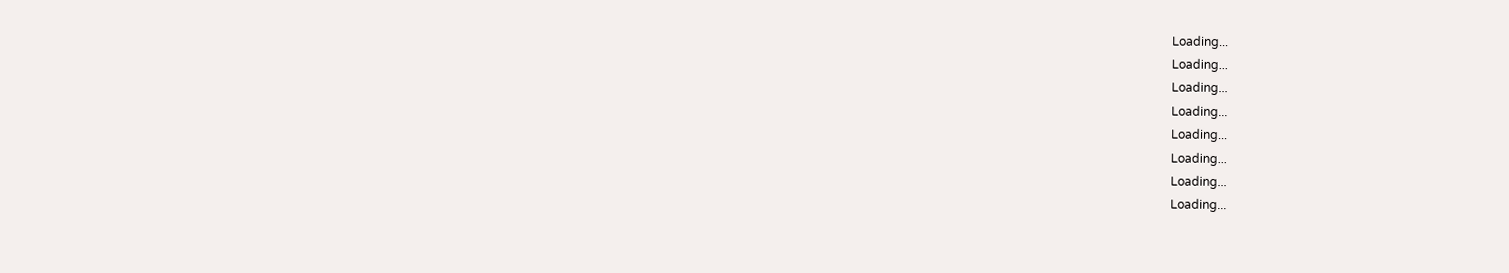Loading...
Loading...
Loading...
Loading...
Loading...
Loading...
Loading...
Loading...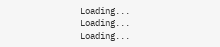Loading...
Loading...
Loading...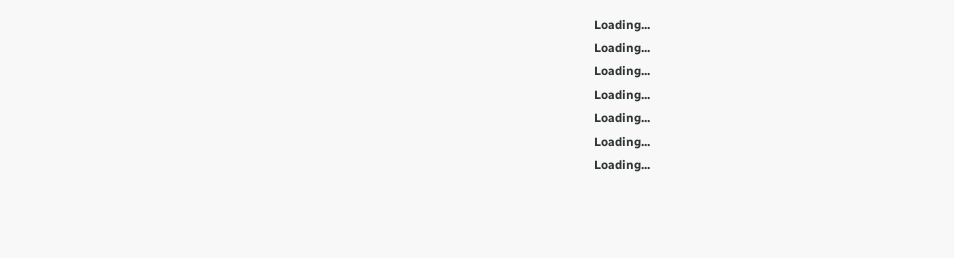Loading...
Loading...
Loading...
Loading...
Loading...
Loading...
Loading...